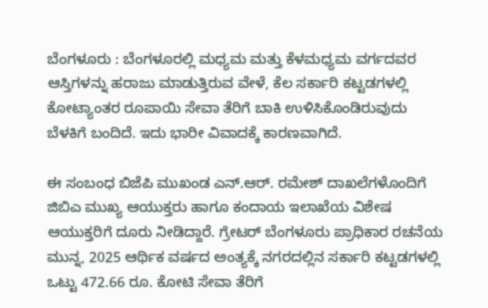ಬೆಂಗಳೂರು : ಬೆಂಗಳೂರಲ್ಲಿ ಮಧ್ಯಮ ಮತ್ತು ಕೆಳಮಧ್ಯಮ ವರ್ಗದವರ ಆಸ್ತಿಗಳನ್ನು ಹರಾಜು ಮಾಡುತ್ತಿರುವ ವೇಳೆ, ಕೆಲ ಸರ್ಕಾರಿ ಕಟ್ಟಡಗಳಲ್ಲಿ ಕೋಟ್ಯಾಂತರ ರೂಪಾಯಿ ಸೇವಾ ತೆರಿಗೆ ಬಾಕಿ ಉಳಿಸಿಕೊಂಡಿರುವುದು ಬೆಳಕಿಗೆ ಬಂದಿದೆ. ಇದು ಭಾರೀ ವಿವಾದಕ್ಕೆ ಕಾರಣವಾಗಿದೆ.

ಈ ಸಂಬಂಧ ಬಿಜೆಪಿ ಮುಖಂಡ ಎನ್.ಆರ್. ರಮೇಶ್ ದಾಖಲೆಗಳೊಂದಿಗೆ ಜಿಬಿಎ ಮುಖ್ಯ ಆಯುಕ್ತರು ಹಾಗೂ ಕಂದಾಯ ಇಲಾಖೆಯ ವಿಶೇಷ ಆಯುಕ್ತರಿಗೆ ದೂರು ನೀಡಿದ್ದಾರೆ. ಗ್ರೇಟರ್ ಬೆಂಗಳೂರು ಪ್ರಾಧಿಕಾರ ರಚನೆಯ ಮುನ್ನ, 2025 ಆರ್ಥಿಕ ವರ್ಷದ ಅಂತ್ಯಕ್ಕೆ ನಗರದಲ್ಲಿನ ಸರ್ಕಾರಿ ಕಟ್ಟಡಗಳಲ್ಲಿ ಒಟ್ಟು 472.66 ರೂ. ಕೋಟಿ ಸೇವಾ ತೆರಿಗೆ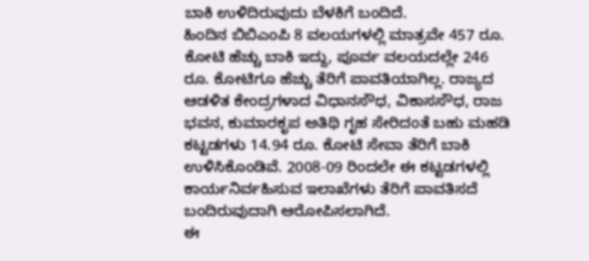ಬಾಕಿ ಉಳಿದಿರುವುದು ಬೆಳಕಿಗೆ ಬಂದಿದೆ.
ಹಿಂದಿನ ಬಿಬಿಎಂಪಿ 8 ವಲಯಗಳಲ್ಲಿ ಮಾತ್ರವೇ 457 ರೂ. ಕೋಟಿ ಹೆಚ್ಚು ಬಾಕಿ ಇದ್ದು, ಪೂರ್ವ ವಲಯದಲ್ಲೇ 246 ರೂ. ಕೋಟಿಗೂ ಹೆಚ್ಚು ತೆರಿಗೆ ಪಾವತಿಯಾಗಿಲ್ಲ. ರಾಜ್ಯದ ಆಡಳಿತ ಕೇಂದ್ರಗಳಾದ ವಿಧಾನಸೌಧ, ವಿಕಾಸಸೌಧ, ರಾಜ ಭವನ, ಕುಮಾರಕೃಪ ಅತಿಥಿ ಗೃಹ ಸೇರಿದಂತೆ ಬಹು ಮಹಡಿ ಕಟ್ಟಡಗಳು 14.94 ರೂ. ಕೋಟಿ ಸೇವಾ ತೆರಿಗೆ ಬಾಕಿ ಉಳಿಸಿಕೊಂಡಿವೆ. 2008-09 ರಿಂದಲೇ ಈ ಕಟ್ಟಡಗಳಲ್ಲಿ ಕಾರ್ಯನಿರ್ವಹಿಸುವ ಇಲಾಖೆಗಳು ತೆರಿಗೆ ಪಾವತಿಸದೆ ಬಂದಿರುವುದಾಗಿ ಆರೋಪಿಸಲಾಗಿದೆ.
ಈ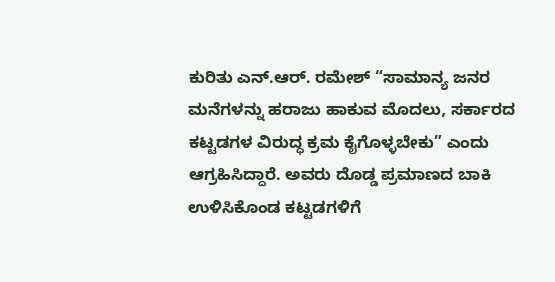ಕುರಿತು ಎನ್.ಆರ್. ರಮೇಶ್ “ಸಾಮಾನ್ಯ ಜನರ ಮನೆಗಳನ್ನು ಹರಾಜು ಹಾಕುವ ಮೊದಲು, ಸರ್ಕಾರದ ಕಟ್ಟಡಗಳ ವಿರುದ್ಧ ಕ್ರಮ ಕೈಗೊಳ್ಳಬೇಕು” ಎಂದು ಆಗ್ರಹಿಸಿದ್ದಾರೆ. ಅವರು ದೊಡ್ಡ ಪ್ರಮಾಣದ ಬಾಕಿ ಉಳಿಸಿಕೊಂಡ ಕಟ್ಟಡಗಳಿಗೆ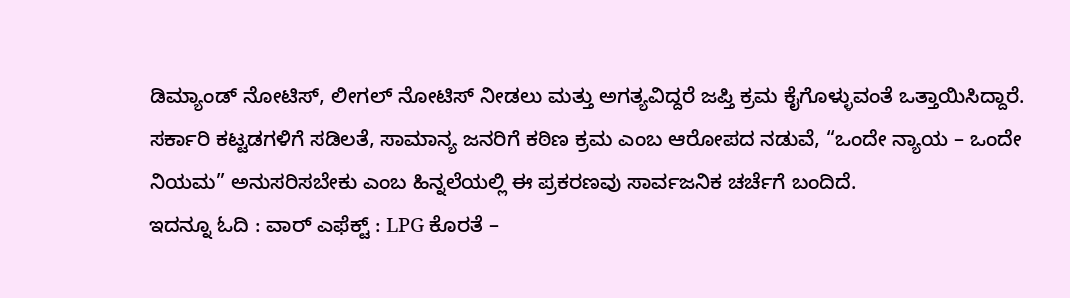ಡಿಮ್ಯಾಂಡ್ ನೋಟಿಸ್, ಲೀಗಲ್ ನೋಟಿಸ್ ನೀಡಲು ಮತ್ತು ಅಗತ್ಯವಿದ್ದರೆ ಜಪ್ತಿ ಕ್ರಮ ಕೈಗೊಳ್ಳುವಂತೆ ಒತ್ತಾಯಿಸಿದ್ದಾರೆ.
ಸರ್ಕಾರಿ ಕಟ್ಟಡಗಳಿಗೆ ಸಡಿಲತೆ, ಸಾಮಾನ್ಯ ಜನರಿಗೆ ಕಠಿಣ ಕ್ರಮ ಎಂಬ ಆರೋಪದ ನಡುವೆ, “ಒಂದೇ ನ್ಯಾಯ – ಒಂದೇ ನಿಯಮ” ಅನುಸರಿಸಬೇಕು ಎಂಬ ಹಿನ್ನಲೆಯಲ್ಲಿ ಈ ಪ್ರಕರಣವು ಸಾರ್ವಜನಿಕ ಚರ್ಚೆಗೆ ಬಂದಿದೆ.
ಇದನ್ನೂ ಓದಿ : ವಾರ್ ಎಫೆಕ್ಟ್ : LPG ಕೊರತೆ –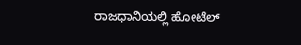ರಾಜಧಾನಿಯಲ್ಲಿ ಹೋಟೆಲ್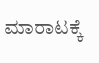ಮಾರಾಟಕ್ಕೆ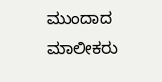ಮುಂದಾದ ಮಾಲೀಕರು